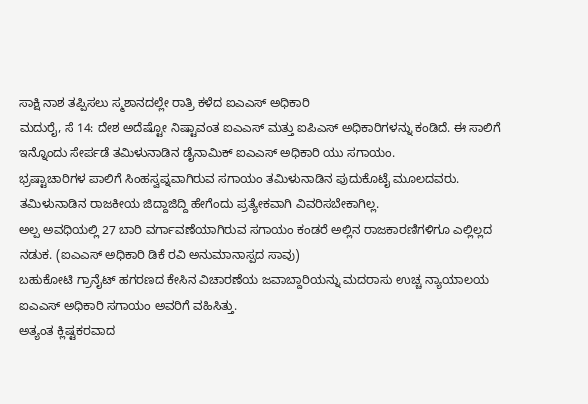ಸಾಕ್ಷಿ ನಾಶ ತಪ್ಪಿಸಲು ಸ್ಮಶಾನದಲ್ಲೇ ರಾತ್ರಿ ಕಳೆದ ಐಎಎಸ್ ಅಧಿಕಾರಿ
ಮದುರೈ, ಸೆ 14: ದೇಶ ಅದೆಷ್ಟೋ ನಿಷ್ಟಾವಂತ ಐಎಎಸ್ ಮತ್ತು ಐಪಿಎಸ್ ಅಧಿಕಾರಿಗಳನ್ನು ಕಂಡಿದೆ. ಈ ಸಾಲಿಗೆ ಇನ್ನೊಂದು ಸೇರ್ಪಡೆ ತಮಿಳುನಾಡಿನ ಡೈನಾಮಿಕ್ ಐಎಎಸ್ ಅಧಿಕಾರಿ ಯು ಸಗಾಯಂ.
ಭ್ರಷ್ಟಾಚಾರಿಗಳ ಪಾಲಿಗೆ ಸಿಂಹಸ್ವಪ್ನವಾಗಿರುವ ಸಗಾಯಂ ತಮಿಳುನಾಡಿನ ಪುದುಕೊಟೈ ಮೂಲದವರು. ತಮಿಳುನಾಡಿನ ರಾಜಕೀಯ ಜಿದ್ದಾಜಿದ್ದಿ ಹೇಗೆಂದು ಪ್ರತ್ಯೇಕವಾಗಿ ವಿವರಿಸಬೇಕಾಗಿಲ್ಲ.
ಅಲ್ಪ ಅವಧಿಯಲ್ಲಿ 27 ಬಾರಿ ವರ್ಗಾವಣೆಯಾಗಿರುವ ಸಗಾಯಂ ಕಂಡರೆ ಅಲ್ಲಿನ ರಾಜಕಾರಣಿಗಳಿಗೂ ಎಲ್ಲಿಲ್ಲದ ನಡುಕ. (ಐಎಎಸ್ ಅಧಿಕಾರಿ ಡಿಕೆ ರವಿ ಅನುಮಾನಾಸ್ಪದ ಸಾವು)
ಬಹುಕೋಟಿ ಗ್ರಾನೈಟ್ ಹಗರಣದ ಕೇಸಿನ ವಿಚಾರಣೆಯ ಜವಾಬ್ದಾರಿಯನ್ನು ಮದರಾಸು ಉಚ್ಚ ನ್ಯಾಯಾಲಯ ಐಎಎಸ್ ಅಧಿಕಾರಿ ಸಗಾಯಂ ಅವರಿಗೆ ವಹಿಸಿತ್ತು.
ಅತ್ಯಂತ ಕ್ಲಿಷ್ಟಕರವಾದ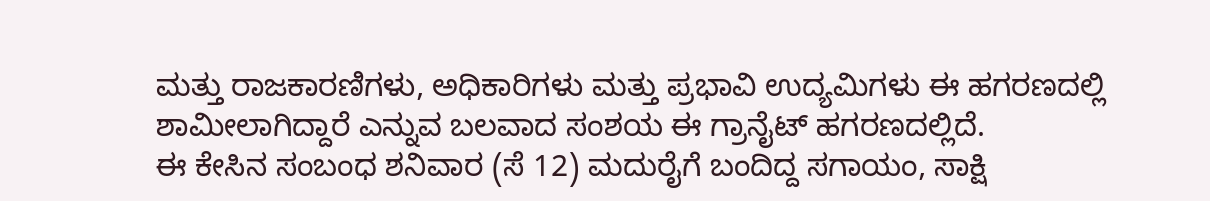ಮತ್ತು ರಾಜಕಾರಣಿಗಳು, ಅಧಿಕಾರಿಗಳು ಮತ್ತು ಪ್ರಭಾವಿ ಉದ್ಯಮಿಗಳು ಈ ಹಗರಣದಲ್ಲಿ ಶಾಮೀಲಾಗಿದ್ದಾರೆ ಎನ್ನುವ ಬಲವಾದ ಸಂಶಯ ಈ ಗ್ರಾನೈಟ್ ಹಗರಣದಲ್ಲಿದೆ.
ಈ ಕೇಸಿನ ಸಂಬಂಧ ಶನಿವಾರ (ಸೆ 12) ಮದುರೈಗೆ ಬಂದಿದ್ದ ಸಗಾಯಂ, ಸಾಕ್ಷಿ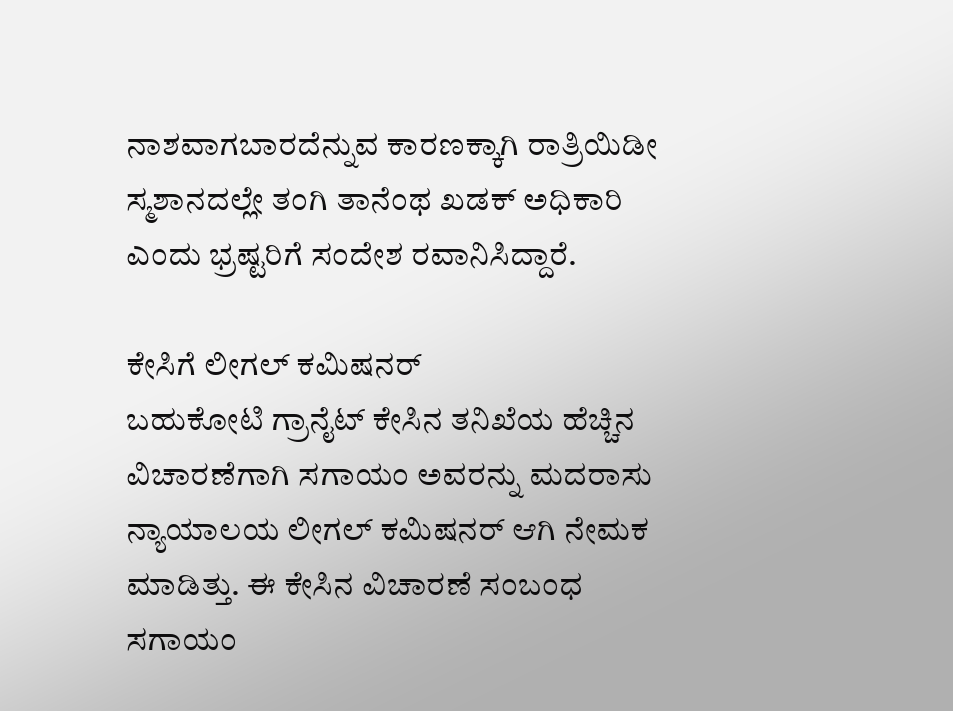ನಾಶವಾಗಬಾರದೆನ್ನುವ ಕಾರಣಕ್ಕಾಗಿ ರಾತ್ರಿಯಿಡೀ ಸ್ಮಶಾನದಲ್ಲೇ ತಂಗಿ ತಾನೆಂಥ ಖಡಕ್ ಅಧಿಕಾರಿ ಎಂದು ಭ್ರಷ್ಟರಿಗೆ ಸಂದೇಶ ರವಾನಿಸಿದ್ದಾರೆ.

ಕೇಸಿಗೆ ಲೀಗಲ್ ಕಮಿಷನರ್
ಬಹುಕೋಟಿ ಗ್ರಾನೈಟ್ ಕೇಸಿನ ತನಿಖೆಯ ಹೆಚ್ಚಿನ ವಿಚಾರಣೆಗಾಗಿ ಸಗಾಯಂ ಅವರನ್ನು ಮದರಾಸು ನ್ಯಾಯಾಲಯ ಲೀಗಲ್ ಕಮಿಷನರ್ ಆಗಿ ನೇಮಕ ಮಾಡಿತ್ತು. ಈ ಕೇಸಿನ ವಿಚಾರಣೆ ಸಂಬಂಧ ಸಗಾಯಂ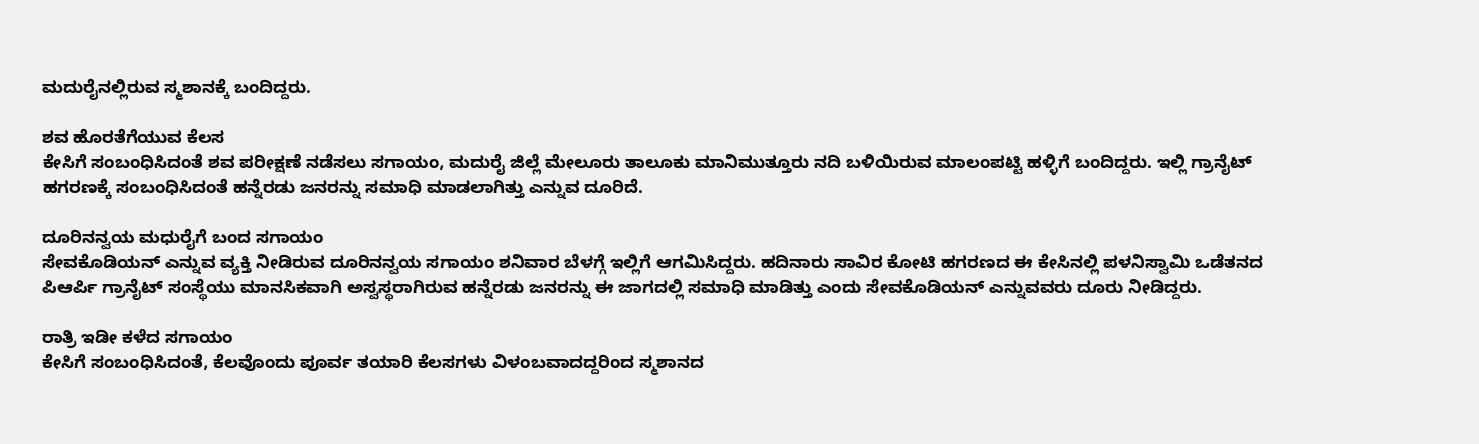ಮದುರೈನಲ್ಲಿರುವ ಸ್ಮಶಾನಕ್ಕೆ ಬಂದಿದ್ದರು.

ಶವ ಹೊರತೆಗೆಯುವ ಕೆಲಸ
ಕೇಸಿಗೆ ಸಂಬಂಧಿಸಿದಂತೆ ಶವ ಪರೀಕ್ಷಣೆ ನಡೆಸಲು ಸಗಾಯಂ, ಮದುರೈ ಜಿಲ್ಲೆ ಮೇಲೂರು ತಾಲೂಕು ಮಾನಿಮುತ್ತೂರು ನದಿ ಬಳಿಯಿರುವ ಮಾಲಂಪಟ್ಟಿ ಹಳ್ಳಿಗೆ ಬಂದಿದ್ದರು. ಇಲ್ಲಿ ಗ್ರಾನೈಟ್ ಹಗರಣಕ್ಕೆ ಸಂಬಂಧಿಸಿದಂತೆ ಹನ್ನೆರಡು ಜನರನ್ನು ಸಮಾಧಿ ಮಾಡಲಾಗಿತ್ತು ಎನ್ನುವ ದೂರಿದೆ.

ದೂರಿನನ್ವಯ ಮಧುರೈಗೆ ಬಂದ ಸಗಾಯಂ
ಸೇವಕೊಡಿಯನ್ ಎನ್ನುವ ವ್ಯಕ್ತಿ ನೀಡಿರುವ ದೂರಿನನ್ವಯ ಸಗಾಯಂ ಶನಿವಾರ ಬೆಳಗ್ಗೆ ಇಲ್ಲಿಗೆ ಆಗಮಿಸಿದ್ದರು. ಹದಿನಾರು ಸಾವಿರ ಕೋಟಿ ಹಗರಣದ ಈ ಕೇಸಿನಲ್ಲಿ ಪಳನಿಸ್ವಾಮಿ ಒಡೆತನದ ಪಿಆರ್ಪಿ ಗ್ರಾನೈಟ್ ಸಂಸ್ಥೆಯು ಮಾನಸಿಕವಾಗಿ ಅಸ್ವಸ್ಥರಾಗಿರುವ ಹನ್ನೆರಡು ಜನರನ್ನು ಈ ಜಾಗದಲ್ಲಿ ಸಮಾಧಿ ಮಾಡಿತ್ತು ಎಂದು ಸೇವಕೊಡಿಯನ್ ಎನ್ನುವವರು ದೂರು ನೀಡಿದ್ದರು.

ರಾತ್ರಿ ಇಡೀ ಕಳೆದ ಸಗಾಯಂ
ಕೇಸಿಗೆ ಸಂಬಂಧಿಸಿದಂತೆ, ಕೆಲವೊಂದು ಪೂರ್ವ ತಯಾರಿ ಕೆಲಸಗಳು ವಿಳಂಬವಾದದ್ದರಿಂದ ಸ್ಮಶಾನದ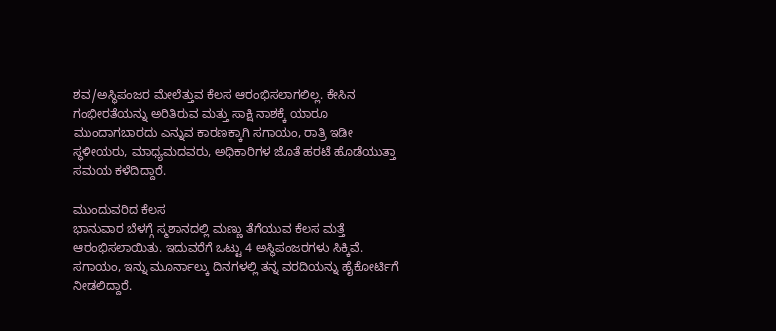ಶವ/ಅಸ್ಥಿಪಂಜರ ಮೇಲೆತ್ತುವ ಕೆಲಸ ಆರಂಭಿಸಲಾಗಲಿಲ್ಲ. ಕೇಸಿನ ಗಂಭೀರತೆಯನ್ನು ಅರಿತಿರುವ ಮತ್ತು ಸಾಕ್ಷಿ ನಾಶಕ್ಕೆ ಯಾರೂ ಮುಂದಾಗಬಾರದು ಎನ್ನುವ ಕಾರಣಕ್ಕಾಗಿ ಸಗಾಯಂ, ರಾತ್ರಿ ಇಡೀ ಸ್ಥಳೀಯರು, ಮಾಧ್ಯಮದವರು, ಅಧಿಕಾರಿಗಳ ಜೊತೆ ಹರಟೆ ಹೊಡೆಯುತ್ತಾ ಸಮಯ ಕಳೆದಿದ್ದಾರೆ.

ಮುಂದುವರಿದ ಕೆಲಸ
ಭಾನುವಾರ ಬೆಳಗ್ಗೆ ಸ್ಮಶಾನದಲ್ಲಿ ಮಣ್ಣು ತೆಗೆಯುವ ಕೆಲಸ ಮತ್ತೆ ಆರಂಭಿಸಲಾಯಿತು. ಇದುವರೆಗೆ ಒಟ್ಟು 4 ಅಸ್ಥಿಪಂಜರಗಳು ಸಿಕ್ಕಿವೆ. ಸಗಾಯಂ, ಇನ್ನು ಮೂರ್ನಾಲ್ಕು ದಿನಗಳಲ್ಲಿ ತನ್ನ ವರದಿಯನ್ನು ಹೈಕೋರ್ಟಿಗೆ ನೀಡಲಿದ್ದಾರೆ.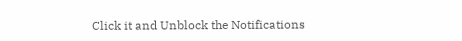Click it and Unblock the Notifications